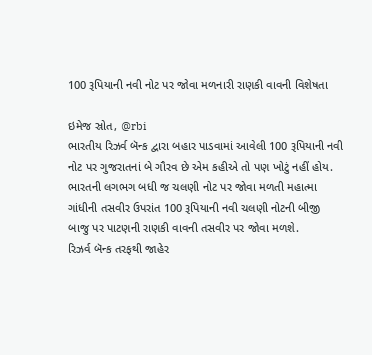100 રૂપિયાની નવી નોટ પર જોવા મળનારી રાણકી વાવની વિશેષતા

ઇમેજ સ્રોત, @rbi
ભારતીય રિઝર્વ બૅન્ક દ્વારા બહાર પાડવામાં આવેલી 100 રૂપિયાની નવી નોટ પર ગુજરાતનાં બે ગૌરવ છે એમ કહીએ તો પણ ખોટું નહીં હોય.
ભારતની લગભગ બધી જ ચલણી નોટ પર જોવા મળતી મહાત્મા ગાંધીની તસવીર ઉપરાંત 100 રૂપિયાની નવી ચલણી નોટની બીજી બાજુ પર પાટણની રાણકી વાવની તસવીર પર જોવા મળશે.
રિઝર્વ બૅન્ક તરફથી જાહેર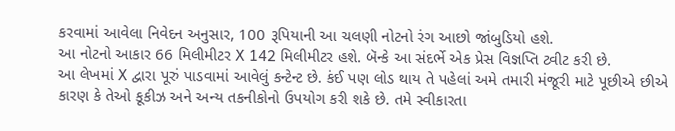કરવામાં આવેલા નિવેદન અનુસાર, 100 રૂપિયાની આ ચલણી નોટનો રંગ આછો જાંબુડિયો હશે.
આ નોટનો આકાર 66 મિલીમીટર X 142 મિલીમીટર હશે. બૅન્કે આ સંદર્ભે એક પ્રેસ વિજ્ઞપ્તિ ટ્વીટ કરી છે.
આ લેખમાં X દ્વારા પૂરું પાડવામાં આવેલું કન્ટેન્ટ છે. કંઈ પણ લોડ થાય તે પહેલાં અમે તમારી મંજૂરી માટે પૂછીએ છીએ કારણ કે તેઓ કૂકીઝ અને અન્ય તકનીકોનો ઉપયોગ કરી શકે છે. તમે સ્વીકારતા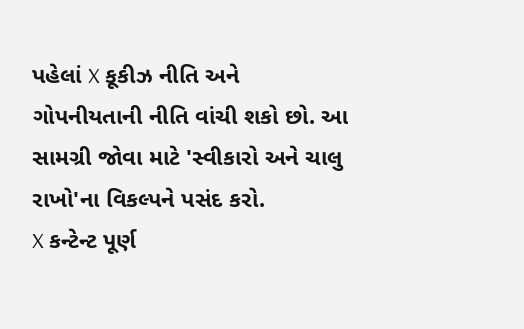પહેલાં X કૂકીઝ નીતિ અને ગોપનીયતાની નીતિ વાંચી શકો છો. આ સામગ્રી જોવા માટે 'સ્વીકારો અને ચાલુ રાખો'ના વિકલ્પને પસંદ કરો.
X કન્ટેન્ટ પૂર્ણ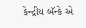કેન્દ્રીય બૅન્કે એ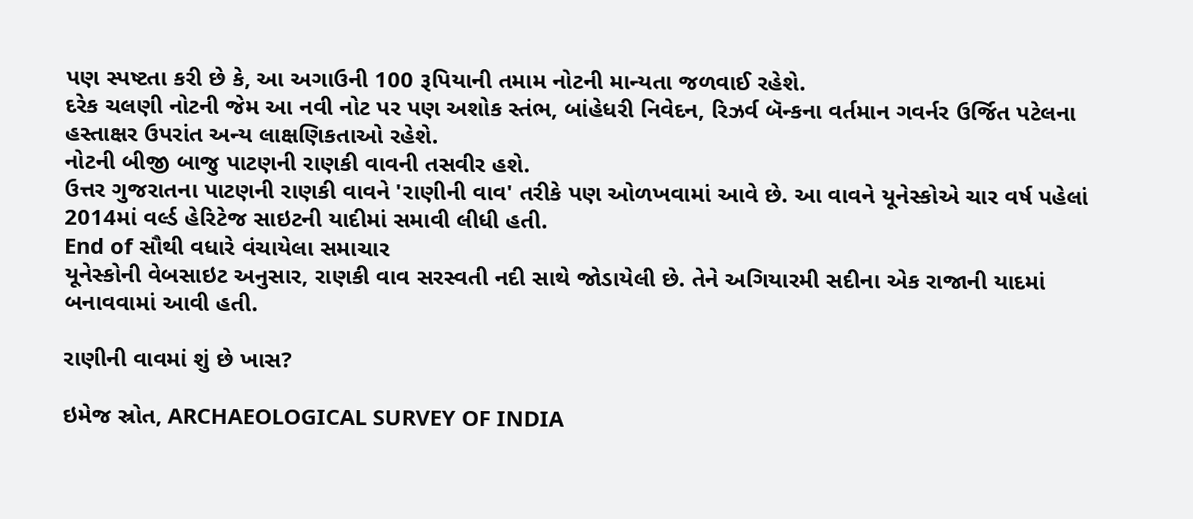પણ સ્પષ્ટતા કરી છે કે, આ અગાઉની 100 રૂપિયાની તમામ નોટની માન્યતા જળવાઈ રહેશે.
દરેક ચલણી નોટની જેમ આ નવી નોટ પર પણ અશોક સ્તંભ, બાંહેધરી નિવેદન, રિઝર્વ બૅન્કના વર્તમાન ગવર્નર ઉર્જિત પટેલના હસ્તાક્ષર ઉપરાંત અન્ય લાક્ષણિકતાઓ રહેશે.
નોટની બીજી બાજુ પાટણની રાણકી વાવની તસવીર હશે.
ઉત્તર ગુજરાતના પાટણની રાણકી વાવને 'રાણીની વાવ' તરીકે પણ ઓળખવામાં આવે છે. આ વાવને યૂનેસ્કોએ ચાર વર્ષ પહેલાં 2014માં વર્લ્ડ હેરિટેજ સાઇટની યાદીમાં સમાવી લીધી હતી.
End of સૌથી વધારે વંચાયેલા સમાચાર
યૂનેસ્કોની વેબસાઇટ અનુસાર, રાણકી વાવ સરસ્વતી નદી સાથે જોડાયેલી છે. તેને અગિયારમી સદીના એક રાજાની યાદમાં બનાવવામાં આવી હતી.

રાણીની વાવમાં શું છે ખાસ?

ઇમેજ સ્રોત, ARCHAEOLOGICAL SURVEY OF INDIA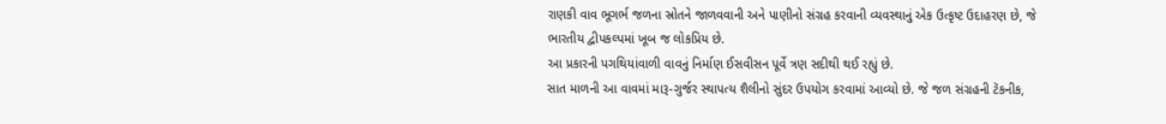રાણકી વાવ ભૂગર્ભ જળના સ્રોતને જાળવવાની અને પાણીનો સંગ્રહ કરવાની વ્યવસ્થાનું એક ઉત્કૃષ્ટ ઉદાહરણ છે, જે ભારતીય દ્વીપકલ્પમાં ખૂબ જ લોકપ્રિય છે.
આ પ્રકારની પગથિયાંવાળી વાવનું નિર્માણ ઈસવીસન પૂર્વે ત્રણ સદીથી થઈ રહ્યું છે.
સાત માળની આ વાવમાં મારૂ-ગુર્જર સ્થાપત્ય શૈલીનો સુંદર ઉપયોગ કરવામાં આવ્યો છે. જે જળ સંગ્રહની ટૅકનીક,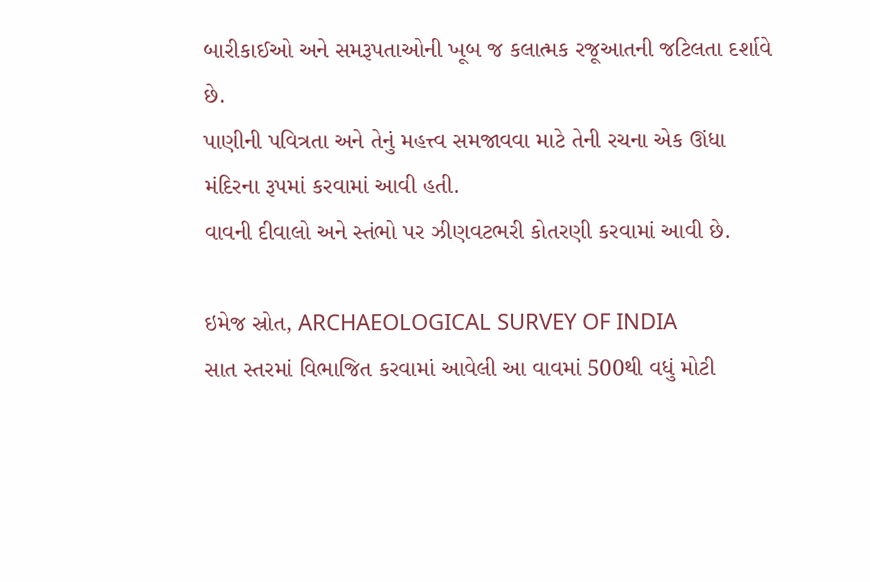બારીકાઈઓ અને સમરૂપતાઓની ખૂબ જ કલાત્મક રજૂઆતની જટિલતા દર્શાવે છે.
પાણીની પવિત્રતા અને તેનું મહત્ત્વ સમજાવવા માટે તેની રચના એક ઊંધા મંદિરના રૂપમાં કરવામાં આવી હતી.
વાવની દીવાલો અને સ્તંભો પર ઝીણવટભરી કોતરણી કરવામાં આવી છે.

ઇમેજ સ્રોત, ARCHAEOLOGICAL SURVEY OF INDIA
સાત સ્તરમાં વિભાજિત કરવામાં આવેલી આ વાવમાં 500થી વધું મોટી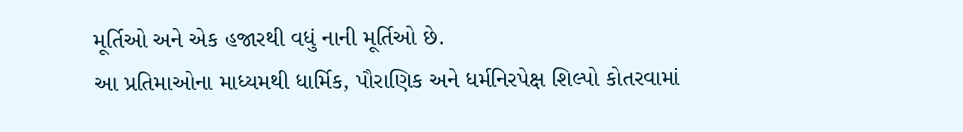મૂર્તિઓ અને એક હજારથી વધું નાની મૂર્તિઓ છે.
આ પ્રતિમાઓના માધ્યમથી ધાર્મિક, પૌરાણિક અને ધર્મનિરપેક્ષ શિલ્પો કોતરવામાં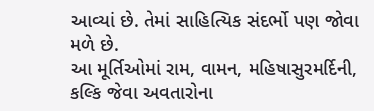આવ્યાં છે. તેમાં સાહિત્યિક સંદર્ભો પણ જોવા મળે છે.
આ મૂર્તિઓમાં રામ, વામન, મહિષાસુરમર્દિની, કલ્કિ જેવા અવતારોના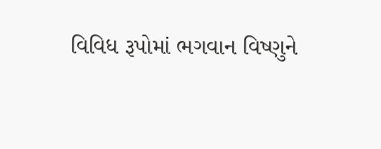વિવિધ રૂપોમાં ભગવાન વિષ્ણુને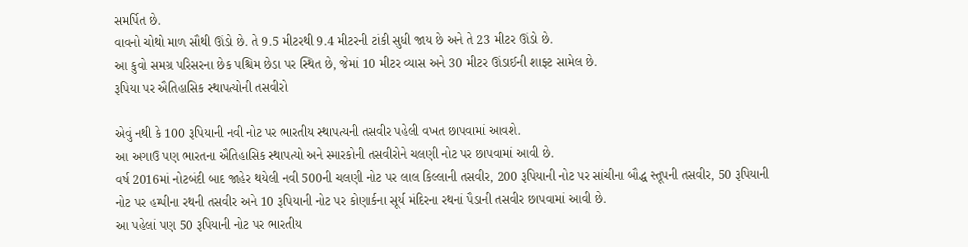સમર્પિત છે.
વાવનો ચોથો માળ સૌથી ઊંડો છે. તે 9.5 મીટરથી 9.4 મીટરની ટાંકી સુધી જાય છે અને તે 23 મીટર ઊંડો છે.
આ કુવો સમગ્ર પરિસરના છેક પશ્ચિમ છેડા પર સ્થિત છે, જેમાં 10 મીટર વ્યાસ અને 30 મીટર ઊંડાઈની શાફ્ટ સામેલ છે.
રૂપિયા પર ઐતિહાસિક સ્થાપત્યોની તસવીરો

એવું નથી કે 100 રૂપિયાની નવી નોટ પર ભારતીય સ્થાપત્યની તસવીર પહેલી વખત છાપવામાં આવશે.
આ અગાઉ પણ ભારતના ઐતિહાસિક સ્થાપત્યો અને સ્મારકોની તસવીરોને ચલણી નોટ પર છાપવામાં આવી છે.
વર્ષ 2016માં નોટબંદી બાદ જાહેર થયેલી નવી 500ની ચલણી નોટ પર લાલ કિલ્લાની તસવીર, 200 રૂપિયાની નોટ પર સાંચીના બૌદ્ધ સ્તૂપની તસવીર, 50 રૂપિયાની નોટ પર હમ્પીના રથની તસવીર અને 10 રૂપિયાની નોટ પર કોણાર્કના સૂર્ય મંદિરના રથનાં પૈડાની તસવીર છાપવામાં આવી છે.
આ પહેલાં પણ 50 રૂપિયાની નોટ પર ભારતીય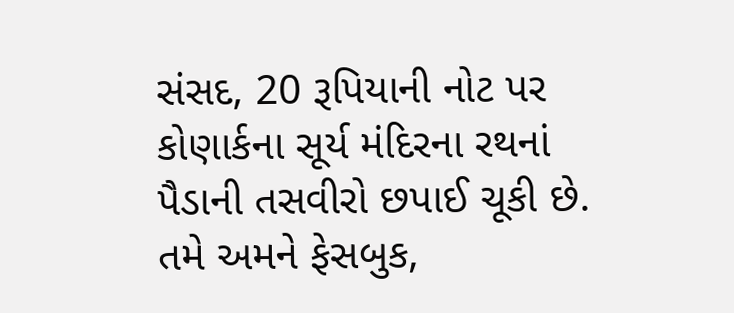સંસદ, 20 રૂપિયાની નોટ પર કોણાર્કના સૂર્ય મંદિરના રથનાં પૈડાની તસવીરો છપાઈ ચૂકી છે.
તમે અમને ફેસબુક,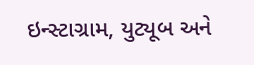ઇન્સ્ટાગ્રામ, યુટ્યૂબ અને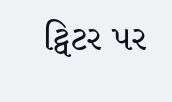ટ્વિટર પર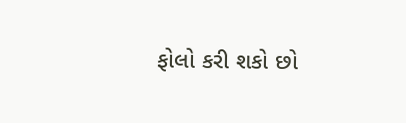ફોલો કરી શકો છો